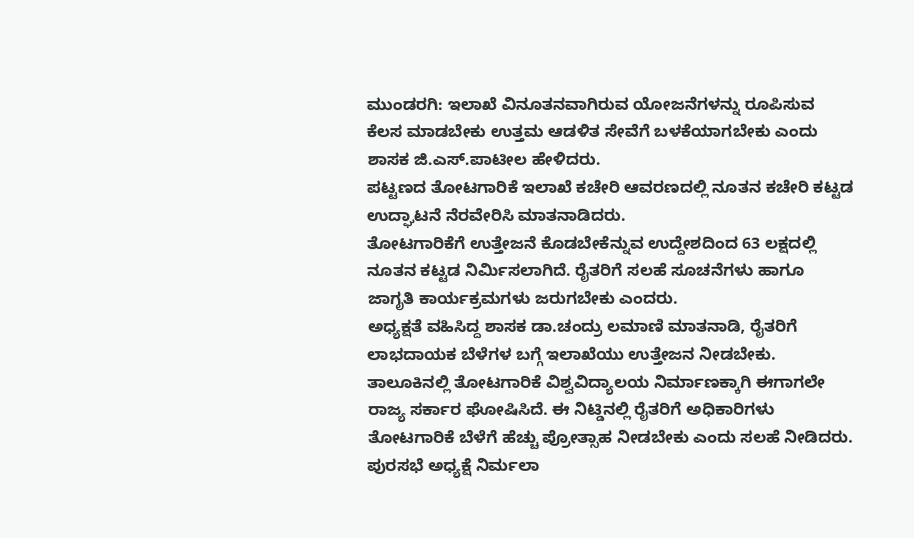ಮುಂಡರಗಿ: ಇಲಾಖೆ ವಿನೂತನವಾಗಿರುವ ಯೋಜನೆಗಳನ್ನು ರೂಪಿಸುವ ಕೆಲಸ ಮಾಡಬೇಕು ಉತ್ತಮ ಆಡಳಿತ ಸೇವೆಗೆ ಬಳಕೆಯಾಗಬೇಕು ಎಂದು ಶಾಸಕ ಜಿ.ಎಸ್.ಪಾಟೀಲ ಹೇಳಿದರು.
ಪಟ್ಟಣದ ತೋಟಗಾರಿಕೆ ಇಲಾಖೆ ಕಚೇರಿ ಆವರಣದಲ್ಲಿ ನೂತನ ಕಚೇರಿ ಕಟ್ಟಡ ಉದ್ಘಾಟನೆ ನೆರವೇರಿಸಿ ಮಾತನಾಡಿದರು.
ತೋಟಗಾರಿಕೆಗೆ ಉತ್ತೇಜನೆ ಕೊಡಬೇಕೆನ್ನುವ ಉದ್ದೇಶದಿಂದ 63 ಲಕ್ಷದಲ್ಲಿ ನೂತನ ಕಟ್ಟಡ ನಿರ್ಮಿಸಲಾಗಿದೆ. ರೈತರಿಗೆ ಸಲಹೆ ಸೂಚನೆಗಳು ಹಾಗೂ ಜಾಗೃತಿ ಕಾರ್ಯಕ್ರಮಗಳು ಜರುಗಬೇಕು ಎಂದರು.
ಅಧ್ಯಕ್ಷತೆ ವಹಿಸಿದ್ದ ಶಾಸಕ ಡಾ.ಚಂದ್ರು ಲಮಾಣಿ ಮಾತನಾಡಿ, ರೈತರಿಗೆ ಲಾಭದಾಯಕ ಬೆಳೆಗಳ ಬಗ್ಗೆ ಇಲಾಖೆಯು ಉತ್ತೇಜನ ನೀಡಬೇಕು. ತಾಲೂಕಿನಲ್ಲಿ ತೋಟಗಾರಿಕೆ ವಿಶ್ವವಿದ್ಯಾಲಯ ನಿರ್ಮಾಣಕ್ಕಾಗಿ ಈಗಾಗಲೇ ರಾಜ್ಯ ಸರ್ಕಾರ ಘೋಷಿಸಿದೆ. ಈ ನಿಟ್ಡಿನಲ್ಲಿ ರೈತರಿಗೆ ಅಧಿಕಾರಿಗಳು ತೋಟಗಾರಿಕೆ ಬೆಳೆಗೆ ಹೆಚ್ಚು ಪ್ರೋತ್ಸಾಹ ನೀಡಬೇಕು ಎಂದು ಸಲಹೆ ನೀಡಿದರು.
ಪುರಸಭೆ ಅಧ್ಯಕ್ಷೆ ನಿರ್ಮಲಾ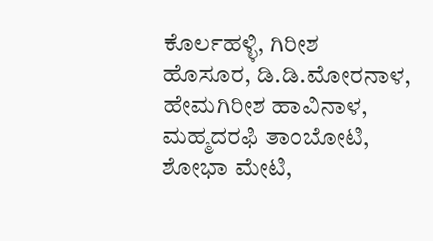ಕೊರ್ಲಹಳ್ಳಿ, ಗಿರೀಶ ಹೊಸೂರ, ಡಿ.ಡಿ.ಮೋರನಾಳ, ಹೇಮಗಿರೀಶ ಹಾವಿನಾಳ, ಮಹ್ಮದರಫಿ ತಾಂಬೋಟಿ, ಶೋಭಾ ಮೇಟಿ,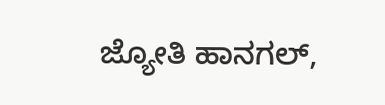ಜ್ಯೋತಿ ಹಾನಗಲ್,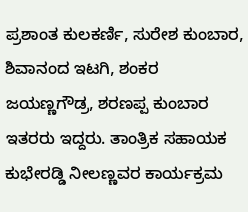ಪ್ರಶಾಂತ ಕುಲಕರ್ಣಿ, ಸುರೇಶ ಕುಂಬಾರ, ಶಿವಾನಂದ ಇಟಗಿ, ಶಂಕರ ಜಯಣ್ಣಗೌಡ್ರ, ಶರಣಪ್ಪ ಕುಂಬಾರ ಇತರರು ಇದ್ದರು. ತಾಂತ್ರಿಕ ಸಹಾಯಕ ಕುಭೇರಡ್ಡಿ ನೀಲಣ್ಣವರ ಕಾರ್ಯಕ್ರಮ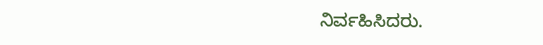ನಿರ್ವಹಿಸಿದರು.